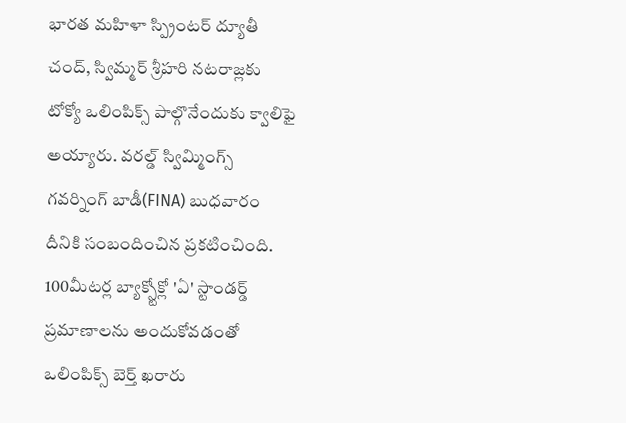భారత మహిళా స్ప్రింటర్ ద్యూతీ చంద్, స్విమ్మర్ శ్రీహరి నటరాజ్లకు టోక్యో ఒలింపిక్స్ పాల్గొనేందుకు క్వాలిఫై అయ్యారు. వరల్డ్ స్విమ్మింగ్స్ గవర్నింగ్ బాడీ(FINA) బుధవారం దీనికి సంబందించిన ప్రకటించింది. 100మీటర్ల బ్యాక్స్టోక్లో 'ఏ' స్టాండర్డ్ ప్రమాణాలను అందుకోవడంతో ఒలింపిక్స్ బెర్త్ ఖరారు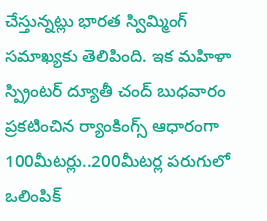చేస్తున్నట్లు భారత స్విమ్మింగ్ సమాఖ్యకు తెలిపింది. ఇక మహిళా స్ప్రింటర్ ద్యూతీ చంద్ బుధవారం ప్రకటించిన ర్యాంకింగ్స్ ఆధారంగా 100మీటర్లు..200మీటర్ల పరుగులో ఒలింపిక్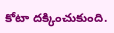కోటా దక్కించుకుంది.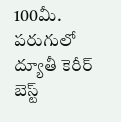100మీ. పరుగులో ద్యూతీ కెరీర్ బెస్ట్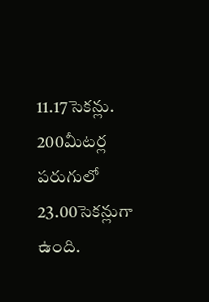11.17సెకన్లు. 200మీటర్ల పరుగులో 23.00సెకన్లుగా ఉంది.